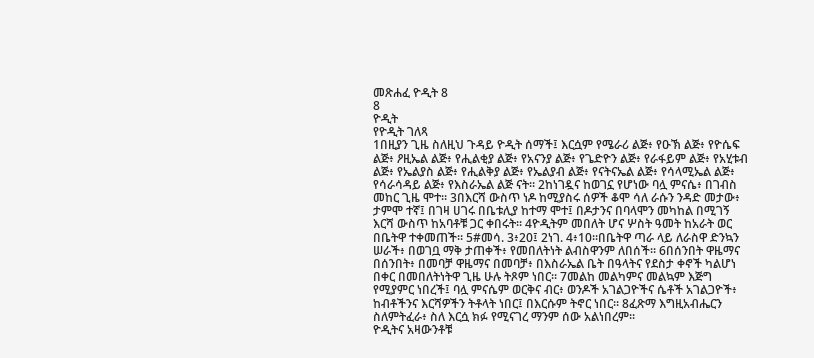መጽሐፈ ዮዲት 8
8
ዮዲት
የዮዲት ገለጻ
1በዚያን ጊዜ ስለዚህ ጉዳይ ዮዲት ሰማች፤ እርሷም የሜራሪ ልጅ፥ የዑኽ ልጅ፥ የዮሴፍ ልጅ፥ ዖዚኤል ልጅ፥ የሒልቂያ ልጅ፥ የአናንያ ልጅ፥ የጌድዮን ልጅ፥ የራፋይም ልጅ፥ የአሂቱብ ልጅ፥ የኤልያስ ልጅ፥ የሒልቅያ ልጅ፥ የኤልያብ ልጅ፥ የናትናኤል ልጅ፥ የሳላሚኤል ልጅ፥ የሳራሳዳይ ልጅ፥ የእስራኤል ልጅ ናት። 2ከነገዷና ከወገኗ የሆነው ባሏ ምናሴ፥ በገብስ መከር ጊዜ ሞተ። 3በእርሻ ውስጥ ነዶ ከሚያስሩ ሰዎች ቆሞ ሳለ ራሱን ንዳድ መታው፥ ታምሞ ተኛ፤ በገዛ ሀገሩ በቤቱሊያ ከተማ ሞተ፤ በዶታንና በባላሞን መካከል በሚገኝ እርሻ ውስጥ ከአባቶቹ ጋር ቀበሩት። 4ዮዲትም መበለት ሆና ሦስት ዓመት ከአራት ወር በቤትዋ ተቀመጠች። 5#መሳ. 3፥20፤ 2ነገ. 4፥10።በቤትዋ ጣራ ላይ ለራስዋ ድንኳን ሠራች፥ በወገቧ ማቅ ታጠቀች፥ የመበለትነት ልብስዋንም ለበሰች። 6በሰንበት ዋዜማና በሰንበት፥ በመባቻ ዋዜማና በመባቻ፥ በእስራኤል ቤት በዓላትና የደስታ ቀኖች ካልሆነ በቀር በመበለትነትዋ ጊዜ ሁሉ ትጾም ነበር። 7መልከ መልካምና መልኳም እጅግ የሚያምር ነበረች፤ ባሏ ምናሴም ወርቅና ብር፥ ወንዶች አገልጋዮችና ሴቶች አገልጋዮች፥ ከብቶችንና እርሻዎችን ትቶላት ነበር፤ በእርሱም ትኖር ነበር። 8ፈጽማ እግዚአብሔርን ስለምትፈራ፥ ስለ እርሷ ክፉ የሚናገረ ማንም ሰው አልነበረም።
ዮዲትና አዛውንቶቹ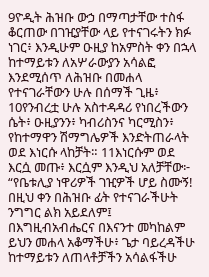9ዮዲት ሕዝቡ ውኃ በማጣታቸው ተስፋ ቆርጠው በገዢያቸው ላይ የተናገሩትን ክፉ ነገር፥ እንዲሁም ዑዚያ ከአምስት ቀን በኋላ ከተማይቱን ለአሦራውያን አሳልፎ እንደሚሰጥ ለሕዝቡ በመሐላ የተናገራቸውን ሁሉ በሰማች ጊዜ፥ 10የንብረቷ ሁሉ አስተዳዳሪ የነበረችውን ሴት፥ ዑዚያንን፥ ካብሪስንና ካርሚስን፥ የከተማዋን ሽማግሌዎች እንድትጠራላት ወደ እነርሱ ላከቻት። 11እነርሱም ወደ እርሷ መጡ፥ እርሷም እንዲህ አለቻቸው፦ “የቤቱሊያ ነዋሪዎች ገዢዎች ሆይ ስሙኝ! በዚህ ቀን በሕዝቡ ፊት የተናገራችሁት ንግግር ልክ አይደለም፤ በእግዚብአብሔርና በእናንተ መካከልም ይህን መሐላ አቆማችሁ፥ ጌታ ባይረዳችሁ ከተማይቱን ለጠላቶቻችን አሳልፋችሁ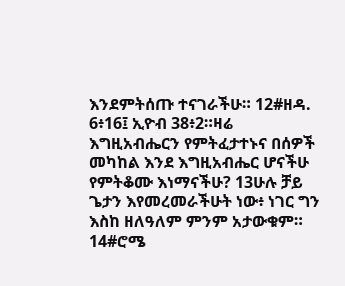እንደምትሰጡ ተናገራችሁ። 12#ዘዳ. 6፥16፤ ኢዮብ 38፥2።ዛሬ እግዚአብሔርን የምትፈታተኑና በሰዎች መካከል እንደ እግዚአብሔር ሆናችሁ የምትቆሙ እነማናችሁ? 13ሁሉ ቻይ ጌታን እየመረመራችሁት ነው፥ ነገር ግን እስከ ዘለዓለም ምንም አታውቁም። 14#ሮሜ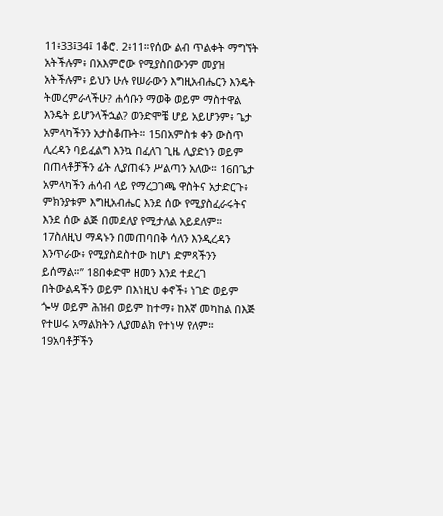11፥33፤34፤ 1ቆሮ. 2፥11።የሰው ልብ ጥልቀት ማግኘት አትችሉም፥ በአእምሮው የሚያስበውንም መያዝ አትችሉም፥ ይህን ሁሉ የሠራውን እግዚአብሔርን እንዴት ትመረምራላችሁ? ሐሳቡን ማወቅ ወይም ማስተዋል እንዴት ይሆንላችኋል? ወንድሞቼ ሆይ አይሆንም፥ ጌታ አምላካችንን አታስቆጡት። 15በአምስቱ ቀን ውስጥ ሊረዳን ባይፈልግ እንኳ በፈለገ ጊዜ ሊያድነን ወይም በጠላቶቻችን ፊት ሊያጠፋን ሥልጣን አለው። 16በጌታ አምላካችን ሐሳብ ላይ የማረጋገጫ ዋስትና አታድርጉ፥ ምክንያቱም እግዚአብሔር እንደ ሰው የሚያስፈራሩትና እንደ ሰው ልጅ በመደለያ የሚታለል አይደለም። 17ስለዚህ ማዳኑን በመጠባበቅ ሳለን እንዲረዳን እንጥራው፥ የሚያስደስተው ከሆነ ድምጻችንን ይሰማል።” 18በቀድሞ ዘመን እንደ ተደረገ በትውልዳችን ወይም በእነዚህ ቀኖች፥ ነገድ ወይም ጐሣ ወይም ሕዝብ ወይም ከተማ፥ ከእኛ መካከል በእጅ የተሠሩ አማልክትን ሊያመልክ የተነሣ የለም። 19አባቶቻችን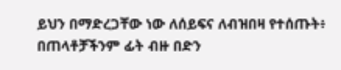ይህን በማድረጋቸው ነው ለሰይፍና ለብዝበዛ የተሰጡት፥ በጠላቶቻችንም ፊት ብዙ በድን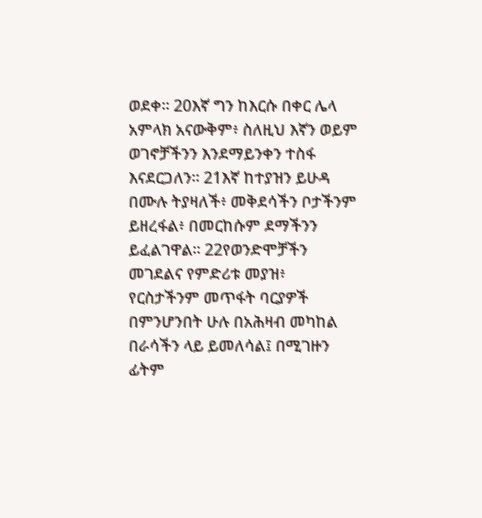ወደቀ። 20እኛ ግን ከእርሱ በቀር ሌላ አምላክ አናውቅም፥ ስለዚህ እኛን ወይም ወገኖቻችንን እንደማይንቀን ተስፋ እናደርጋለን። 21እኛ ከተያዝን ይሁዳ በሙሉ ትያዛለች፥ መቅደሳችን ቦታችንም ይዘረፋል፥ በመርከሱም ደማችንን ይፈልገዋል። 22የወንድሞቻችን መገደልና የምድሪቱ መያዝ፥ የርስታችንም መጥፋት ባርያዎች በምንሆንበት ሁሉ በአሕዛብ መካከል በራሳችን ላይ ይመለሳል፤ በሚገዙን ፊትም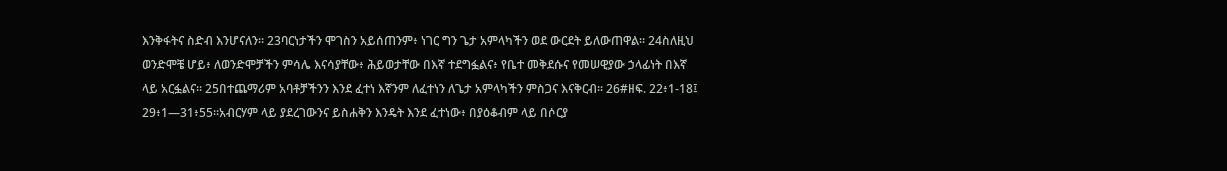እንቅፋትና ስድብ እንሆናለን። 23ባርነታችን ሞገስን አይሰጠንም፥ ነገር ግን ጌታ አምላካችን ወደ ውርደት ይለውጠዋል። 24ስለዚህ ወንድሞቼ ሆይ፥ ለወንድሞቻችን ምሳሌ እናሳያቸው፥ ሕይወታቸው በእኛ ተደግፏልና፥ የቤተ መቅደሱና የመሠዊያው ኃላፊነት በእኛ ላይ አርፏልና። 25በተጨማሪም አባቶቻችንን እንደ ፈተነ እኛንም ለፈተነን ለጌታ አምላካችን ምስጋና እናቅርብ። 26#ዘፍ. 22፥1-18፤ 29፥1—31፥55።አብርሃም ላይ ያደረገውንና ይስሐቅን እንዴት እንደ ፈተነው፥ በያዕቆብም ላይ በሶርያ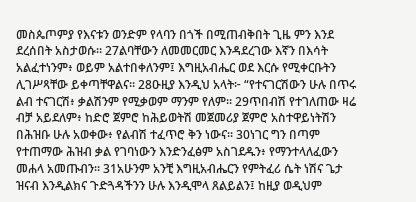መስጴጦምያ የእናቱን ወንድም የላባን በጎች በሚጠብቅበት ጊዜ ምን እንደ ደረሰበት አስታወሱ። 27ልባቸውን ለመመርመር እንዳደረገው እኛን በእሳት አልፈተነንም፥ ወይም አልተበቀለንም፤ እግዚአብሔር ወደ እርሱ የሚቀርቡትን ሊገሥጻቸው ይቀጣቸዋልና። 28ዑዚያ እንዲህ አላት፦ “የተናገርሽውን ሁሉ በጥሩ ልብ ተናገርሽ፥ ቃልሽንም የሚቃወም ማንም የለም። 29ጥበብሽ የተገለጠው ዛሬ ብቻ አይደለም፥ ከድሮ ጀምሮ ከሕይወትሽ መጀመሪያ ጀምሮ አስተዋይነትሽን በሕዝቡ ሁሉ አወቀው፥ የልብሽ ተፈጥሮ ቅን ነውና። 30ነገር ግን በጣም የተጠማው ሕዝብ ቃል የገባነውን እንድንፈፅም አስገደዱን፥ የማንተላለፈውን መሐላ አመጡብን። 31አሁንም አንቺ እግዚአብሔርን የምትፈሪ ሴት ነሽና ጌታ ዝናብ እንዲልክና ጉድጓዳችንን ሁሉ እንዲሞላ ጸልይልን፤ ከዚያ ወዲህም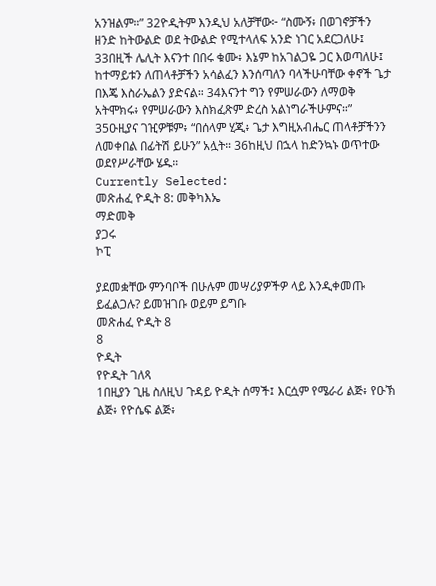አንዝልም።” 32ዮዲትም እንዲህ አለቻቸው፦ “ስሙኝ፥ በወገኖቻችን ዘንድ ከትውልድ ወደ ትውልድ የሚተላለፍ አንድ ነገር አደርጋለሁ፤ 33በዚች ሌሊት እናንተ በበሩ ቁሙ፥ እኔም ከአገልጋዬ ጋር እወጣለሁ፤ ከተማይቱን ለጠላቶቻችን አሳልፈን እንሰጣለን ባላችሁባቸው ቀኖች ጌታ በእጄ እስራኤልን ያድናል። 34እናንተ ግን የምሠራውን ለማወቅ አትሞክሩ፥ የምሠራውን እስክፈጽም ድረስ አልነግራችሁምና።” 35ዑዚያና ገዢዎቹም፥ “በሰላም ሂጂ፥ ጌታ እግዚአብሔር ጠላቶቻችንን ለመቀበል በፊትሽ ይሁን” አሏት። 36ከዚህ በኋላ ከድንኳኑ ወጥተው ወደየሥራቸው ሄዱ።
Currently Selected:
መጽሐፈ ዮዲት 8: መቅካእኤ
ማድመቅ
ያጋሩ
ኮፒ

ያደመቋቸው ምንባቦች በሁሉም መሣሪያዎችዎ ላይ እንዲቀመጡ ይፈልጋሉ? ይመዝገቡ ወይም ይግቡ
መጽሐፈ ዮዲት 8
8
ዮዲት
የዮዲት ገለጻ
1በዚያን ጊዜ ስለዚህ ጉዳይ ዮዲት ሰማች፤ እርሷም የሜራሪ ልጅ፥ የዑኽ ልጅ፥ የዮሴፍ ልጅ፥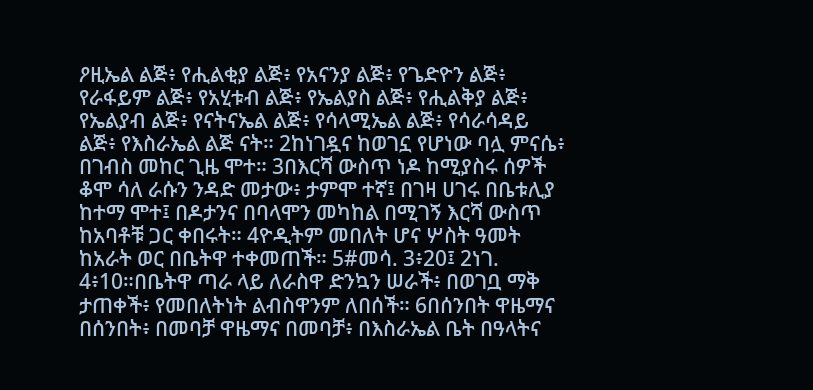ዖዚኤል ልጅ፥ የሒልቂያ ልጅ፥ የአናንያ ልጅ፥ የጌድዮን ልጅ፥ የራፋይም ልጅ፥ የአሂቱብ ልጅ፥ የኤልያስ ልጅ፥ የሒልቅያ ልጅ፥ የኤልያብ ልጅ፥ የናትናኤል ልጅ፥ የሳላሚኤል ልጅ፥ የሳራሳዳይ ልጅ፥ የእስራኤል ልጅ ናት። 2ከነገዷና ከወገኗ የሆነው ባሏ ምናሴ፥ በገብስ መከር ጊዜ ሞተ። 3በእርሻ ውስጥ ነዶ ከሚያስሩ ሰዎች ቆሞ ሳለ ራሱን ንዳድ መታው፥ ታምሞ ተኛ፤ በገዛ ሀገሩ በቤቱሊያ ከተማ ሞተ፤ በዶታንና በባላሞን መካከል በሚገኝ እርሻ ውስጥ ከአባቶቹ ጋር ቀበሩት። 4ዮዲትም መበለት ሆና ሦስት ዓመት ከአራት ወር በቤትዋ ተቀመጠች። 5#መሳ. 3፥20፤ 2ነገ. 4፥10።በቤትዋ ጣራ ላይ ለራስዋ ድንኳን ሠራች፥ በወገቧ ማቅ ታጠቀች፥ የመበለትነት ልብስዋንም ለበሰች። 6በሰንበት ዋዜማና በሰንበት፥ በመባቻ ዋዜማና በመባቻ፥ በእስራኤል ቤት በዓላትና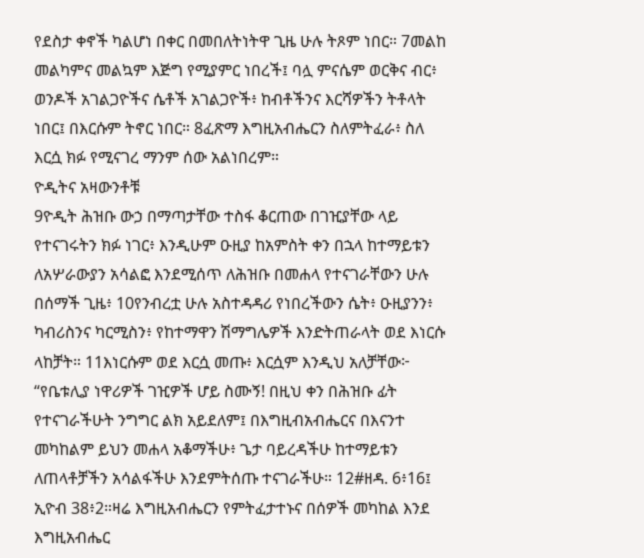የደስታ ቀኖች ካልሆነ በቀር በመበለትነትዋ ጊዜ ሁሉ ትጾም ነበር። 7መልከ መልካምና መልኳም እጅግ የሚያምር ነበረች፤ ባሏ ምናሴም ወርቅና ብር፥ ወንዶች አገልጋዮችና ሴቶች አገልጋዮች፥ ከብቶችንና እርሻዎችን ትቶላት ነበር፤ በእርሱም ትኖር ነበር። 8ፈጽማ እግዚአብሔርን ስለምትፈራ፥ ስለ እርሷ ክፉ የሚናገረ ማንም ሰው አልነበረም።
ዮዲትና አዛውንቶቹ
9ዮዲት ሕዝቡ ውኃ በማጣታቸው ተስፋ ቆርጠው በገዢያቸው ላይ የተናገሩትን ክፉ ነገር፥ እንዲሁም ዑዚያ ከአምስት ቀን በኋላ ከተማይቱን ለአሦራውያን አሳልፎ እንደሚሰጥ ለሕዝቡ በመሐላ የተናገራቸውን ሁሉ በሰማች ጊዜ፥ 10የንብረቷ ሁሉ አስተዳዳሪ የነበረችውን ሴት፥ ዑዚያንን፥ ካብሪስንና ካርሚስን፥ የከተማዋን ሽማግሌዎች እንድትጠራላት ወደ እነርሱ ላከቻት። 11እነርሱም ወደ እርሷ መጡ፥ እርሷም እንዲህ አለቻቸው፦ “የቤቱሊያ ነዋሪዎች ገዢዎች ሆይ ስሙኝ! በዚህ ቀን በሕዝቡ ፊት የተናገራችሁት ንግግር ልክ አይደለም፤ በእግዚብአብሔርና በእናንተ መካከልም ይህን መሐላ አቆማችሁ፥ ጌታ ባይረዳችሁ ከተማይቱን ለጠላቶቻችን አሳልፋችሁ እንደምትሰጡ ተናገራችሁ። 12#ዘዳ. 6፥16፤ ኢዮብ 38፥2።ዛሬ እግዚአብሔርን የምትፈታተኑና በሰዎች መካከል እንደ እግዚአብሔር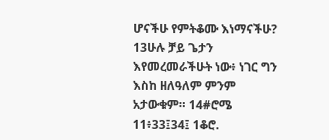ሆናችሁ የምትቆሙ እነማናችሁ? 13ሁሉ ቻይ ጌታን እየመረመራችሁት ነው፥ ነገር ግን እስከ ዘለዓለም ምንም አታውቁም። 14#ሮሜ 11፥33፤34፤ 1ቆሮ.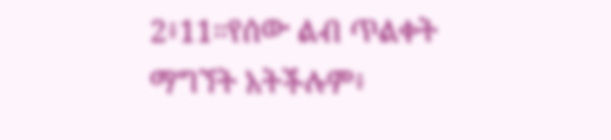2፥11።የሰው ልብ ጥልቀት ማግኘት አትችሉም፥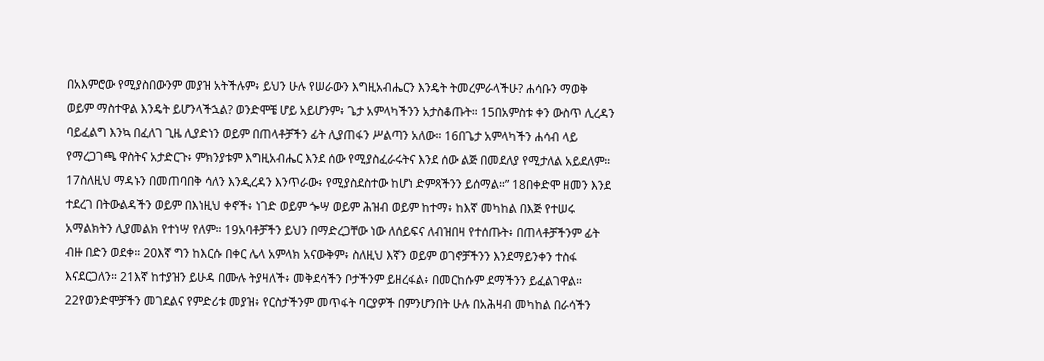በአእምሮው የሚያስበውንም መያዝ አትችሉም፥ ይህን ሁሉ የሠራውን እግዚአብሔርን እንዴት ትመረምራላችሁ? ሐሳቡን ማወቅ ወይም ማስተዋል እንዴት ይሆንላችኋል? ወንድሞቼ ሆይ አይሆንም፥ ጌታ አምላካችንን አታስቆጡት። 15በአምስቱ ቀን ውስጥ ሊረዳን ባይፈልግ እንኳ በፈለገ ጊዜ ሊያድነን ወይም በጠላቶቻችን ፊት ሊያጠፋን ሥልጣን አለው። 16በጌታ አምላካችን ሐሳብ ላይ የማረጋገጫ ዋስትና አታድርጉ፥ ምክንያቱም እግዚአብሔር እንደ ሰው የሚያስፈራሩትና እንደ ሰው ልጅ በመደለያ የሚታለል አይደለም። 17ስለዚህ ማዳኑን በመጠባበቅ ሳለን እንዲረዳን እንጥራው፥ የሚያስደስተው ከሆነ ድምጻችንን ይሰማል።” 18በቀድሞ ዘመን እንደ ተደረገ በትውልዳችን ወይም በእነዚህ ቀኖች፥ ነገድ ወይም ጐሣ ወይም ሕዝብ ወይም ከተማ፥ ከእኛ መካከል በእጅ የተሠሩ አማልክትን ሊያመልክ የተነሣ የለም። 19አባቶቻችን ይህን በማድረጋቸው ነው ለሰይፍና ለብዝበዛ የተሰጡት፥ በጠላቶቻችንም ፊት ብዙ በድን ወደቀ። 20እኛ ግን ከእርሱ በቀር ሌላ አምላክ አናውቅም፥ ስለዚህ እኛን ወይም ወገኖቻችንን እንደማይንቀን ተስፋ እናደርጋለን። 21እኛ ከተያዝን ይሁዳ በሙሉ ትያዛለች፥ መቅደሳችን ቦታችንም ይዘረፋል፥ በመርከሱም ደማችንን ይፈልገዋል። 22የወንድሞቻችን መገደልና የምድሪቱ መያዝ፥ የርስታችንም መጥፋት ባርያዎች በምንሆንበት ሁሉ በአሕዛብ መካከል በራሳችን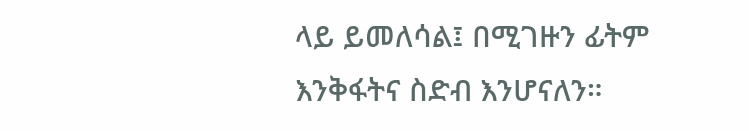ላይ ይመለሳል፤ በሚገዙን ፊትም እንቅፋትና ስድብ እንሆናለን።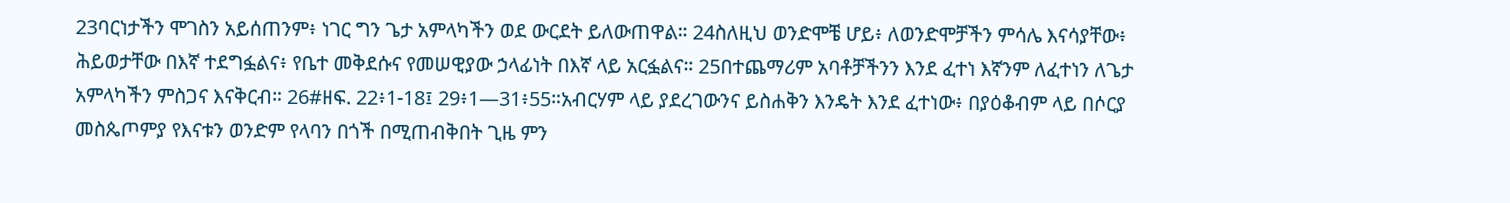23ባርነታችን ሞገስን አይሰጠንም፥ ነገር ግን ጌታ አምላካችን ወደ ውርደት ይለውጠዋል። 24ስለዚህ ወንድሞቼ ሆይ፥ ለወንድሞቻችን ምሳሌ እናሳያቸው፥ ሕይወታቸው በእኛ ተደግፏልና፥ የቤተ መቅደሱና የመሠዊያው ኃላፊነት በእኛ ላይ አርፏልና። 25በተጨማሪም አባቶቻችንን እንደ ፈተነ እኛንም ለፈተነን ለጌታ አምላካችን ምስጋና እናቅርብ። 26#ዘፍ. 22፥1-18፤ 29፥1—31፥55።አብርሃም ላይ ያደረገውንና ይስሐቅን እንዴት እንደ ፈተነው፥ በያዕቆብም ላይ በሶርያ መስጴጦምያ የእናቱን ወንድም የላባን በጎች በሚጠብቅበት ጊዜ ምን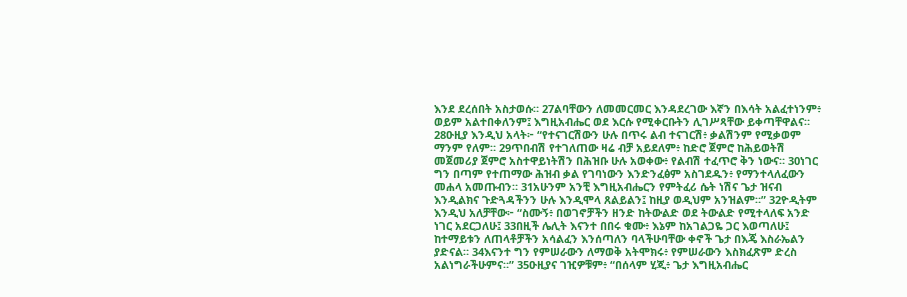እንደ ደረሰበት አስታወሱ። 27ልባቸውን ለመመርመር እንዳደረገው እኛን በእሳት አልፈተነንም፥ ወይም አልተበቀለንም፤ እግዚአብሔር ወደ እርሱ የሚቀርቡትን ሊገሥጻቸው ይቀጣቸዋልና። 28ዑዚያ እንዲህ አላት፦ “የተናገርሽውን ሁሉ በጥሩ ልብ ተናገርሽ፥ ቃልሽንም የሚቃወም ማንም የለም። 29ጥበብሽ የተገለጠው ዛሬ ብቻ አይደለም፥ ከድሮ ጀምሮ ከሕይወትሽ መጀመሪያ ጀምሮ አስተዋይነትሽን በሕዝቡ ሁሉ አወቀው፥ የልብሽ ተፈጥሮ ቅን ነውና። 30ነገር ግን በጣም የተጠማው ሕዝብ ቃል የገባነውን እንድንፈፅም አስገደዱን፥ የማንተላለፈውን መሐላ አመጡብን። 31አሁንም አንቺ እግዚአብሔርን የምትፈሪ ሴት ነሽና ጌታ ዝናብ እንዲልክና ጉድጓዳችንን ሁሉ እንዲሞላ ጸልይልን፤ ከዚያ ወዲህም አንዝልም።” 32ዮዲትም እንዲህ አለቻቸው፦ “ስሙኝ፥ በወገኖቻችን ዘንድ ከትውልድ ወደ ትውልድ የሚተላለፍ አንድ ነገር አደርጋለሁ፤ 33በዚች ሌሊት እናንተ በበሩ ቁሙ፥ እኔም ከአገልጋዬ ጋር እወጣለሁ፤ ከተማይቱን ለጠላቶቻችን አሳልፈን እንሰጣለን ባላችሁባቸው ቀኖች ጌታ በእጄ እስራኤልን ያድናል። 34እናንተ ግን የምሠራውን ለማወቅ አትሞክሩ፥ የምሠራውን እስክፈጽም ድረስ አልነግራችሁምና።” 35ዑዚያና ገዢዎቹም፥ “በሰላም ሂጂ፥ ጌታ እግዚአብሔር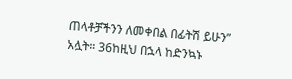ጠላቶቻችንን ለመቀበል በፊትሽ ይሁን” አሏት። 36ከዚህ በኋላ ከድንኳኑ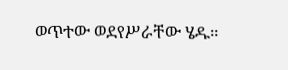ወጥተው ወደየሥራቸው ሄዱ።